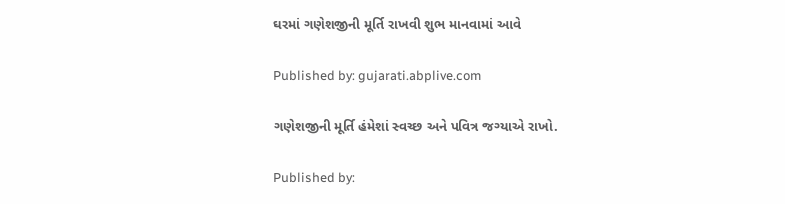ઘરમાં ગણેશજીની મૂર્તિ રાખવી શુભ માનવામાં આવે

Published by: gujarati.abplive.com

ગણેશજીની મૂર્તિ હંમેશાં સ્વચ્છ અને પવિત્ર જગ્યાએ રાખો.

Published by: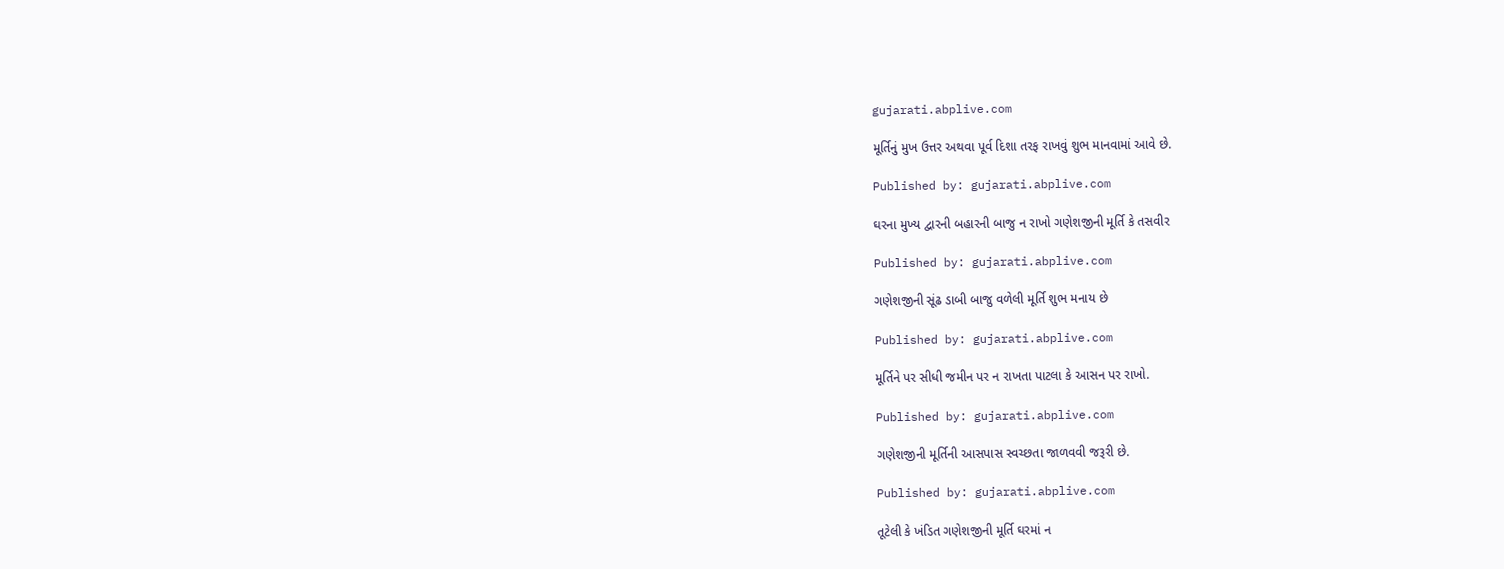gujarati.abplive.com

મૂર્તિનું મુખ ઉત્તર અથવા પૂર્વ દિશા તરફ રાખવું શુભ માનવામાં આવે છે.

Published by: gujarati.abplive.com

ઘરના મુખ્ય દ્વારની બહારની બાજુ ન રાખો ગણેશજીની મૂર્તિ કે તસવીર

Published by: gujarati.abplive.com

ગણેશજીની સૂંઢ ડાબી બાજુ વળેલી મૂર્તિ શુભ મનાય છે

Published by: gujarati.abplive.com

મૂર્તિને પર સીધી જમીન પર ન રાખતા પાટલા કે આસન પર રાખો.

Published by: gujarati.abplive.com

ગણેશજીની મૂર્તિની આસપાસ સ્વચ્છતા જાળવવી જરૂરી છે.

Published by: gujarati.abplive.com

તૂટેલી કે ખંડિત ગણેશજીની મૂર્તિ ઘરમાં ન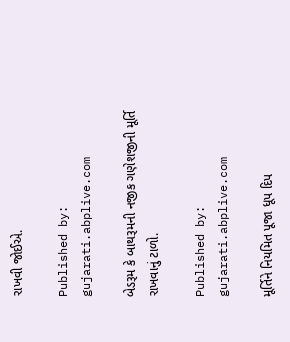રાખવી જોઈએ.

Published by: gujarati.abplive.com

બેડરૂમ કે બાથરૂમની નજીક ગણેશજીની મૂર્તિ રાખવાનું ટાળો.

Published by: gujarati.abplive.com

મૂર્તિને નિયમિત પૂજા ધૂપ દિપ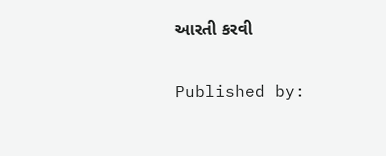આરતી કરવી

Published by: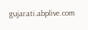gujarati.abplive.com